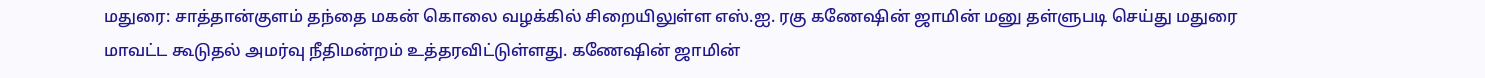மதுரை: சாத்தான்குளம் தந்தை மகன் கொலை வழக்கில் சிறையிலுள்ள எஸ்.ஐ. ரகு கணேஷின் ஜாமின் மனு தள்ளுபடி செய்து மதுரை மாவட்ட கூடுதல் அமர்வு நீதிமன்றம் உத்தரவிட்டுள்ளது. கணேஷின் ஜாமின்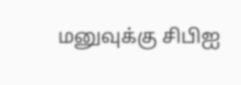மனுவுக்கு சிபிஐ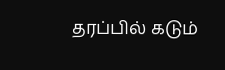தரப்பில் கடும்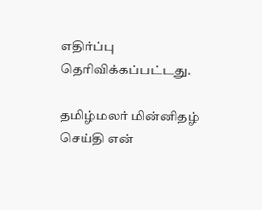எதிர்ப்பு தெரிவிக்கப்பட்டது.

தமிழ்மலர் மின்னிதழ் செய்தி என்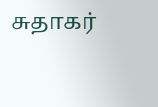சுதாகர்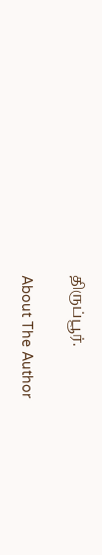திருப்பூர்.

About The Author